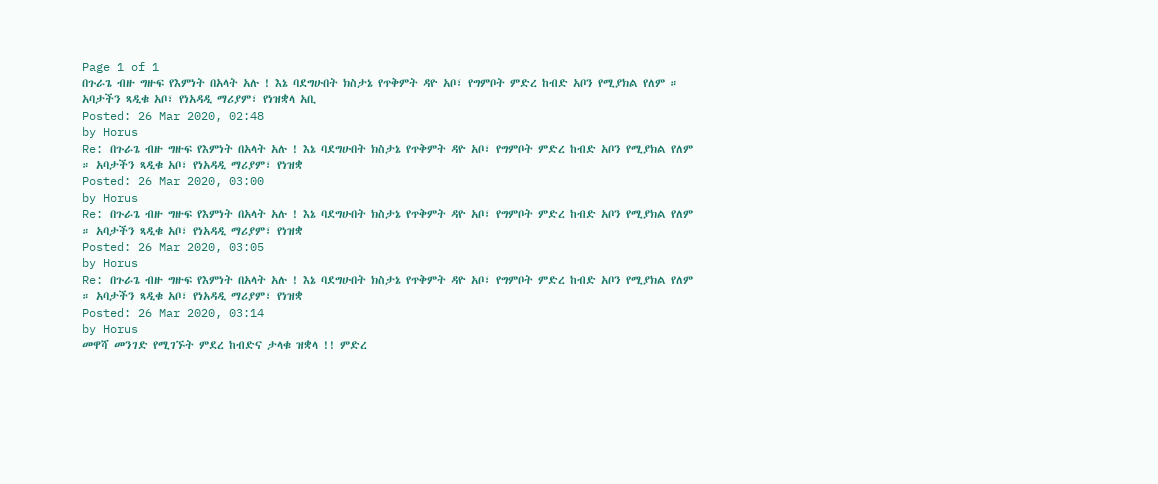Page 1 of 1
በጉራጌ ብዙ ግዙፍ የእምነት በአላት አሉ ! እኔ ባደግሁበት ክስታኔ የጥቅምት ዳዮ አቦ፣ የግምቦት ምድረ ከብድ አቦን የሚያክል የለም ። አባታችን ጻዲቁ አቦ፣ የነአዳዲ ማሪያም፣ የነዝቋላ አቢ
Posted: 26 Mar 2020, 02:48
by Horus
Re: በጉራጌ ብዙ ግዙፍ የእምነት በአላት አሉ ! እኔ ባደግሁበት ክስታኔ የጥቅምት ዳዮ አቦ፣ የግምቦት ምድረ ከብድ አቦን የሚያክል የለም ። አባታችን ጻዲቁ አቦ፣ የነአዳዲ ማሪያም፣ የነዝቋ
Posted: 26 Mar 2020, 03:00
by Horus
Re: በጉራጌ ብዙ ግዙፍ የእምነት በአላት አሉ ! እኔ ባደግሁበት ክስታኔ የጥቅምት ዳዮ አቦ፣ የግምቦት ምድረ ከብድ አቦን የሚያክል የለም ። አባታችን ጻዲቁ አቦ፣ የነአዳዲ ማሪያም፣ የነዝቋ
Posted: 26 Mar 2020, 03:05
by Horus
Re: በጉራጌ ብዙ ግዙፍ የእምነት በአላት አሉ ! እኔ ባደግሁበት ክስታኔ የጥቅምት ዳዮ አቦ፣ የግምቦት ምድረ ከብድ አቦን የሚያክል የለም ። አባታችን ጻዲቁ አቦ፣ የነአዳዲ ማሪያም፣ የነዝቋ
Posted: 26 Mar 2020, 03:14
by Horus
መዋሻ መንገድ የሚገኙት ምደረ ከብድና ታላቁ ዝቋላ !! ምድረ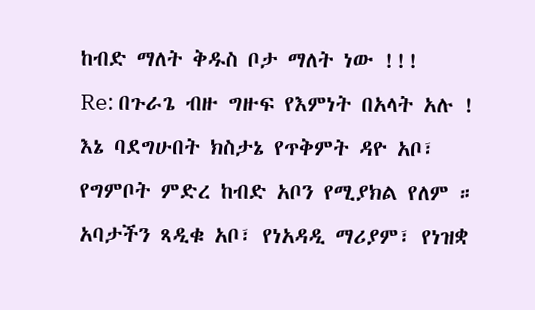ከብድ ማለት ቅዱስ ቦታ ማለት ነው !!!
Re: በጉራጌ ብዙ ግዙፍ የእምነት በአላት አሉ ! እኔ ባደግሁበት ክስታኔ የጥቅምት ዳዮ አቦ፣ የግምቦት ምድረ ከብድ አቦን የሚያክል የለም ። አባታችን ጻዲቁ አቦ፣ የነአዳዲ ማሪያም፣ የነዝቋ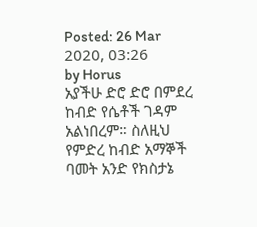Posted: 26 Mar 2020, 03:26
by Horus
አያችሁ ድሮ ድሮ በምደረ ከብድ የሴቶች ገዳም አልነበረም። ስለዚህ የምድረ ከብድ አማኞች ባመት አንድ የክስታኔ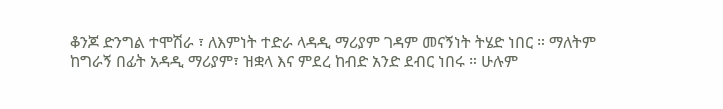ቆንጆ ድንግል ተሞሽራ ፣ ለእምነት ተድራ ላዳዲ ማሪያም ገዳም መናኝነት ትሄድ ነበር ። ማለትም ከግራኝ በፊት አዳዲ ማሪያም፣ ዝቋላ እና ምደረ ከብድ አንድ ደብር ነበሩ ። ሁሉም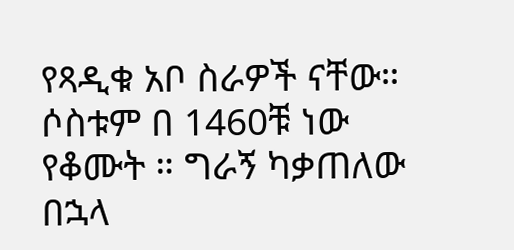የጻዲቁ አቦ ስራዎች ናቸው። ሶስቱም በ 1460ቹ ነው የቆሙት ። ግራኝ ካቃጠለው በኋላ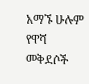አማኙ ሁሉም የዋሻ መቅደሶች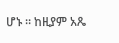ሆኑ ። ከዚያም አጼ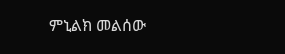ምኒልክ መልሰው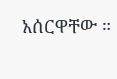አሰርዋቸው ።